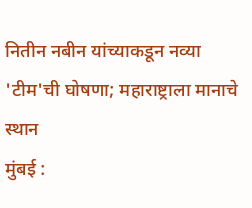नितीन नबीन यांच्याकडून नव्या 'टीम'ची घोषणा; महाराष्ट्राला मानाचे स्थान
मुंबई :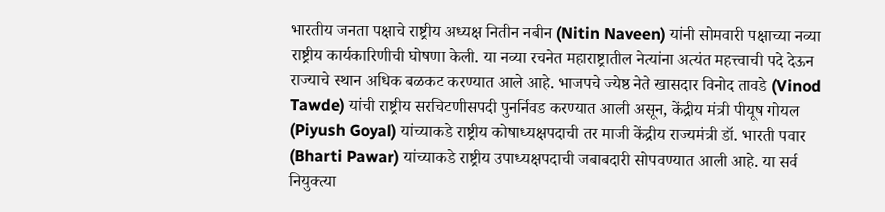भारतीय जनता पक्षाचे राष्ट्रीय अध्यक्ष नितीन नबीन (Nitin Naveen) यांनी सोमवारी पक्षाच्या नव्या राष्ट्रीय कार्यकारिणीची घोषणा केली. या नव्या रचनेत महाराष्ट्रातील नेत्यांना अत्यंत महत्त्वाची पदे देऊन राज्याचे स्थान अधिक बळकट करण्यात आले आहे. भाजपचे ज्येष्ठ नेते खासदार विनोद तावडे (Vinod Tawde) यांची राष्ट्रीय सरचिटणीसपदी पुनर्निवड करण्यात आली असून, केंद्रीय मंत्री पीयूष गोयल (Piyush Goyal) यांच्याकडे राष्ट्रीय कोषाध्यक्षपदाची तर माजी केंद्रीय राज्यमंत्री डॉ. भारती पवार (Bharti Pawar) यांच्याकडे राष्ट्रीय उपाध्यक्षपदाची जबाबदारी सोपवण्यात आली आहे. या सर्व नियुक्त्या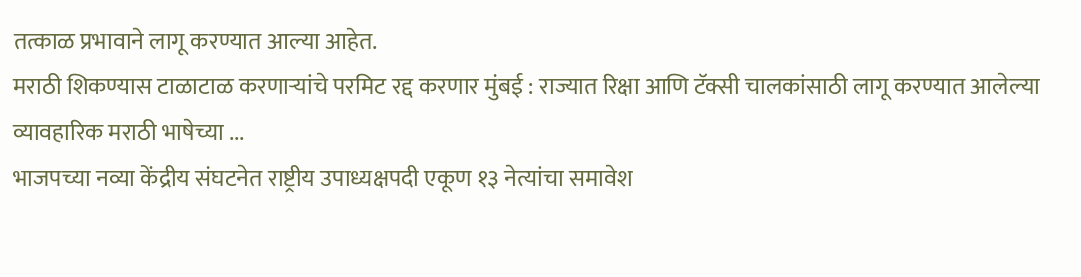तत्काळ प्रभावाने लागू करण्यात आल्या आहेत.
मराठी शिकण्यास टाळाटाळ करणाऱ्यांचे परमिट रद्द करणार मुंबई : राज्यात रिक्षा आणि टॅक्सी चालकांसाठी लागू करण्यात आलेल्या व्यावहारिक मराठी भाषेच्या ...
भाजपच्या नव्या केंद्रीय संघटनेत राष्ट्रीय उपाध्यक्षपदी एकूण १३ नेत्यांचा समावेश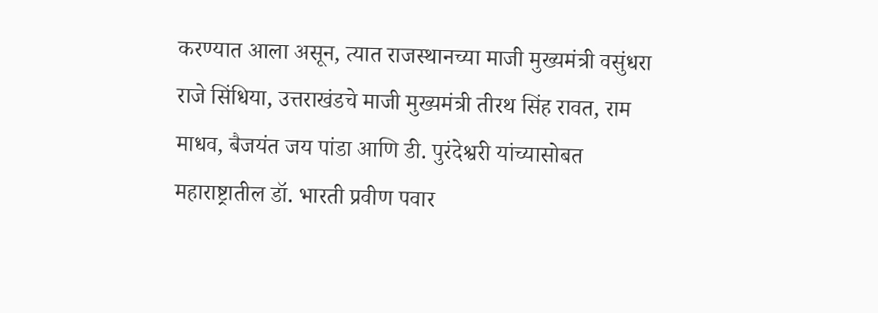करण्यात आला असून, त्यात राजस्थानच्या माजी मुख्यमंत्री वसुंधरा राजे सिंधिया, उत्तराखंडचे माजी मुख्यमंत्री तीरथ सिंह रावत, राम माधव, बैजयंत जय पांडा आणि डी. पुरंदेश्वरी यांच्यासोबत महाराष्ट्रातील डॉ. भारती प्रवीण पवार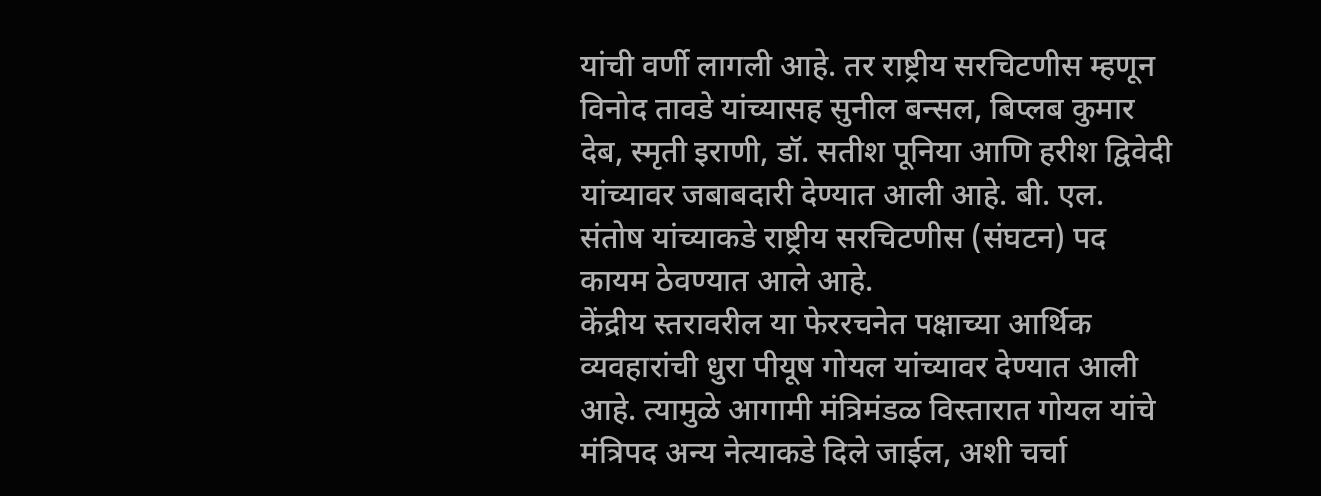यांची वर्णी लागली आहे. तर राष्ट्रीय सरचिटणीस म्हणून विनोद तावडे यांच्यासह सुनील बन्सल, बिप्लब कुमार देब, स्मृती इराणी, डॉ. सतीश पूनिया आणि हरीश द्विवेदी यांच्यावर जबाबदारी देण्यात आली आहे. बी. एल. संतोष यांच्याकडे राष्ट्रीय सरचिटणीस (संघटन) पद कायम ठेवण्यात आले आहे.
केंद्रीय स्तरावरील या फेररचनेत पक्षाच्या आर्थिक व्यवहारांची धुरा पीयूष गोयल यांच्यावर देण्यात आली आहे. त्यामुळे आगामी मंत्रिमंडळ विस्तारात गोयल यांचे मंत्रिपद अन्य नेत्याकडे दिले जाईल, अशी चर्चा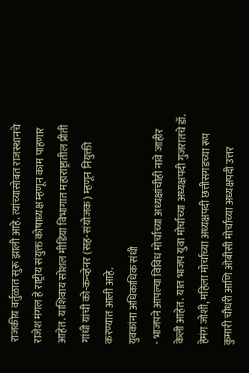राजकीय वर्तुळात सुरू झाली आहे. त्यांच्यासोबत राजस्थानचे राजेश मंगल हे राष्ट्रीय संयुक्त कोषाध्यक्ष म्हणून काम पाहणार आहेत. याशिवाय सोशल मीडिया विभागात महाराष्ट्रातील प्रीती गांधी यांची को-कन्व्हेनर (सह-संयोजक) म्हणून नियुक्ती करण्यात आली आहे.
युवकांना अधिकाधिक संधी
- भाजपने आपल्या विविध मोर्चांच्या अध्यक्षांचीही नावे जाहीर केली आहेत. यात भाजप युवा मोर्चाच्या अध्यक्षपदी गुजरातचे डॉ. हेमंग जोशी, महिला मोर्चाच्या अध्यक्षपदी छत्तीसगडच्या रूप कुमारी चौधरी आणि ओबीसी मोर्चाच्या अध्यक्षपदी उत्तर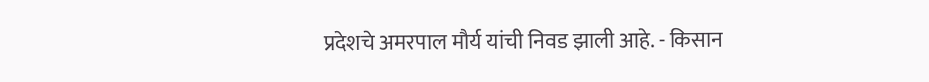प्रदेशचे अमरपाल मौर्य यांची निवड झाली आहे. - किसान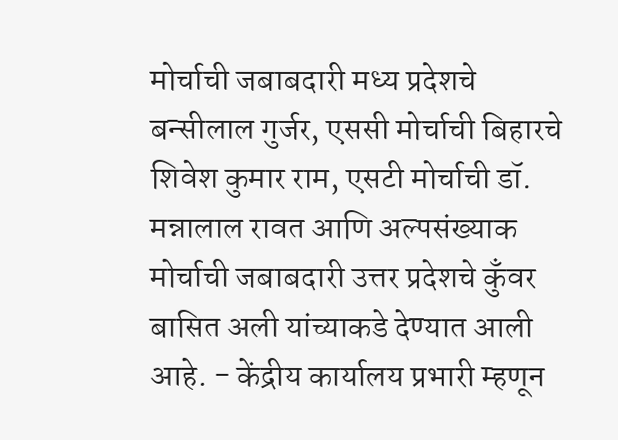मोर्चाची जबाबदारी मध्य प्रदेशचे बन्सीलाल गुर्जर, एससी मोर्चाची बिहारचे शिवेश कुमार राम, एसटी मोर्चाची डॉ. मन्नालाल रावत आणि अल्पसंख्याक मोर्चाची जबाबदारी उत्तर प्रदेशचे कुँवर बासित अली यांच्याकडे देण्यात आली आहे. - केंद्रीय कार्यालय प्रभारी म्हणून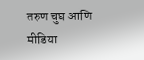तरुण चुघ आणि मीडिया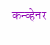कन्व्हेनर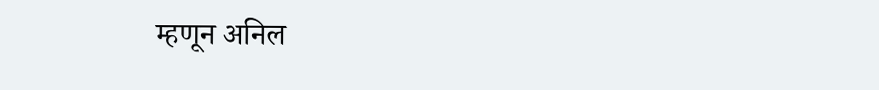म्हणून अनिल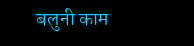बलुनी काम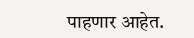पाहणार आहेत.